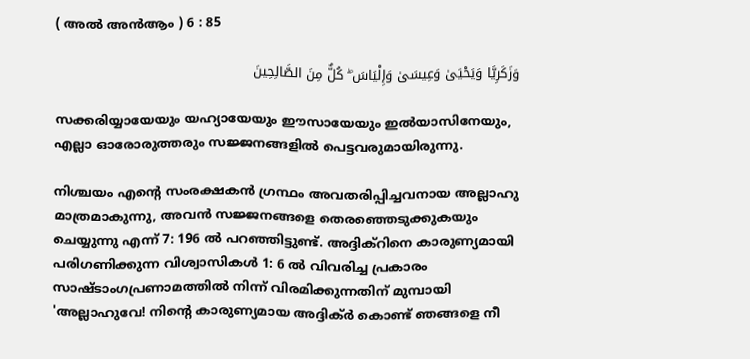( അൽ അന്‍ആം ) 6 : 85

وَزَكَرِيَّا وَيَحْيَىٰ وَعِيسَىٰ وَإِلْيَاسَ ۖ كُلٌّ مِنَ الصَّالِحِينَ

സക്കരിയ്യായേയും യഹ്യായേയും ഈസായേയും ഇല്‍യാസിനേയും, എല്ലാ ഓരോരുത്തരും സജ്ജനങ്ങളില്‍ പെട്ടവരുമായിരുന്നു.

നിശ്ചയം എന്‍റെ സംരക്ഷകന്‍ ഗ്രന്ഥം അവതരിപ്പിച്ചവനായ അല്ലാഹു മാത്രമാകുന്നു, അവന്‍ സജ്ജനങ്ങളെ തെരഞ്ഞെടുക്കുകയും ചെയ്യുന്നു എന്ന് 7: 196 ല്‍ പറഞ്ഞിട്ടുണ്ട്. അദ്ദിക്റിനെ കാരുണ്യമായി പരിഗണിക്കുന്ന വിശ്വാസികള്‍ 1: 6 ല്‍ വിവരിച്ച പ്രകാരം സാഷ്ടാംഗപ്രണാമത്തില്‍ നിന്ന് വിരമിക്കുന്നതിന് മുമ്പായി 'അല്ലാഹുവേ! നിന്‍റെ കാരുണ്യമായ അദ്ദിക്ര്‍ കൊണ്ട് ഞങ്ങളെ നീ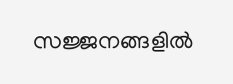സജ്ജനങ്ങളില്‍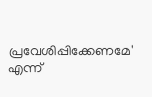പ്രവേശിപ്പിക്കേണമേ' എന്ന്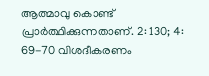ആത്മാവു കൊണ്ട് പ്രാര്‍ത്ഥിക്കുന്നതാണ്. 2: 130; 4: 69-70 വിശദീകരണം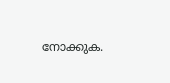നോക്കുക.